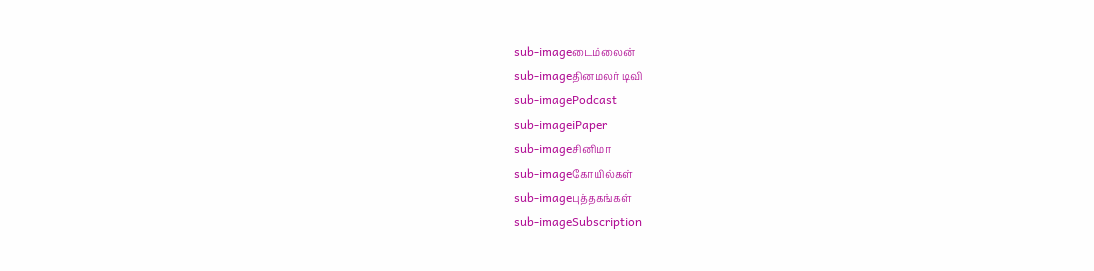sub-imageடைம்லைன்
sub-imageதினமலர் டிவி
sub-imagePodcast
sub-imageiPaper
sub-imageசினிமா
sub-imageகோயில்கள்
sub-imageபுத்தகங்கள்
sub-imageSubscription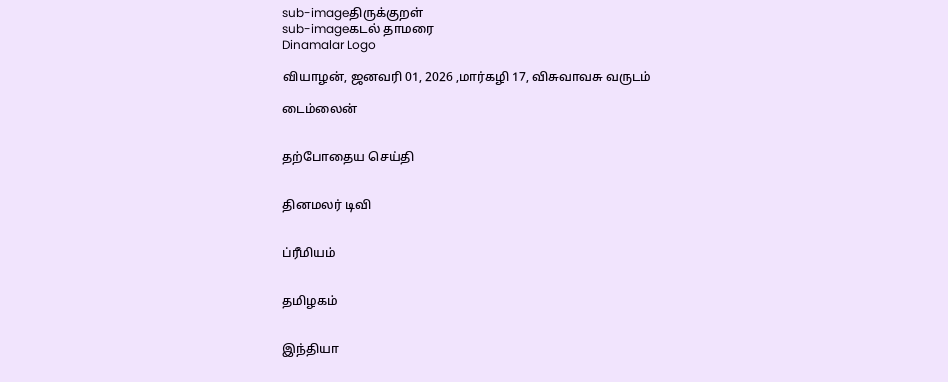sub-imageதிருக்குறள்
sub-imageகடல் தாமரை
Dinamalar Logo

வியாழன், ஜனவரி 01, 2026 ,மார்கழி 17, விசுவாவசு வருடம்

டைம்லைன்


தற்போதைய செய்தி


தினமலர் டிவி


ப்ரீமியம்


தமிழகம்


இந்தியா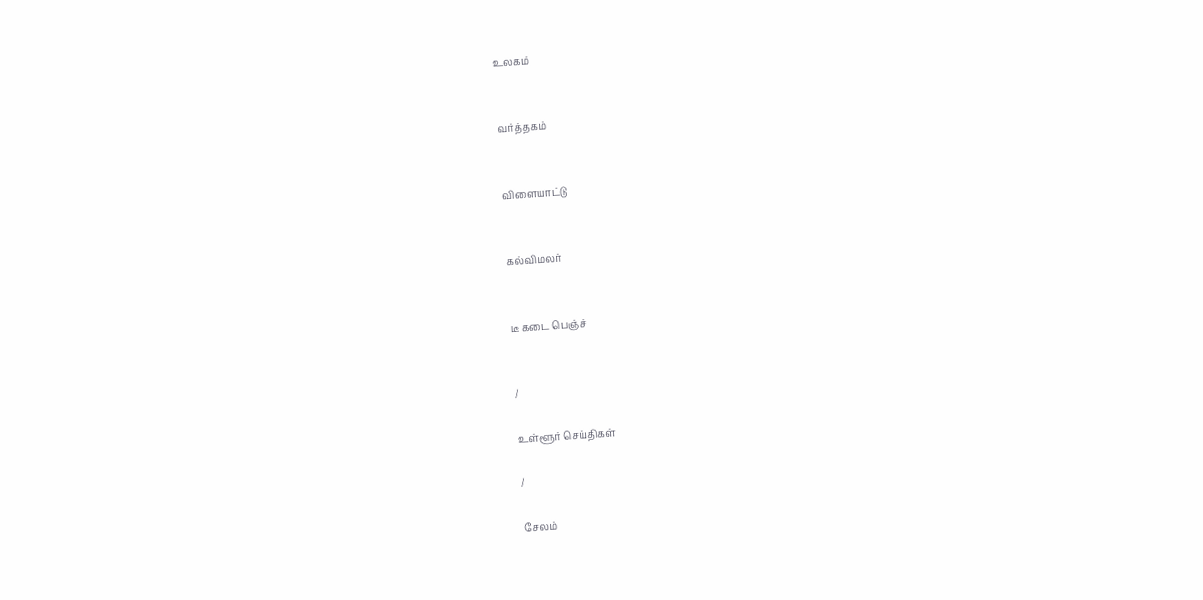உலகம்


வர்த்தகம்


விளையாட்டு


கல்விமலர்


டீ கடை பெஞ்ச்


/

உள்ளூர் செய்திகள்

/

சேலம்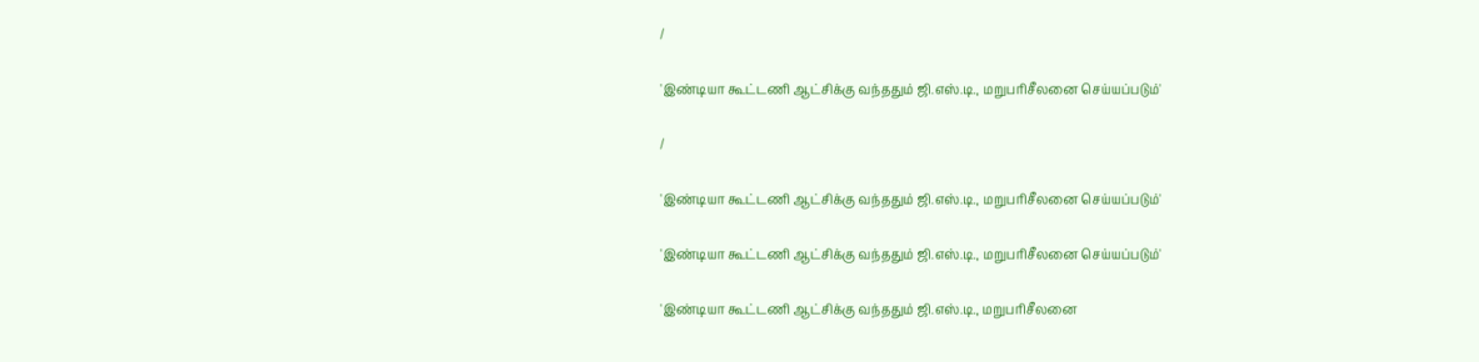/

'இண்டியா கூட்டணி ஆட்சிக்கு வந்ததும் ஜி.எஸ்.டி., மறுபரிசீலனை செய்யப்படும்'

/

'இண்டியா கூட்டணி ஆட்சிக்கு வந்ததும் ஜி.எஸ்.டி., மறுபரிசீலனை செய்யப்படும்'

'இண்டியா கூட்டணி ஆட்சிக்கு வந்ததும் ஜி.எஸ்.டி., மறுபரிசீலனை செய்யப்படும்'

'இண்டியா கூட்டணி ஆட்சிக்கு வந்ததும் ஜி.எஸ்.டி., மறுபரிசீலனை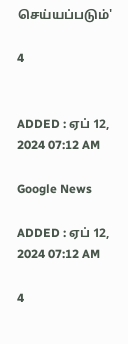செய்யப்படும்'

4


ADDED : ஏப் 12, 2024 07:12 AM

Google News

ADDED : ஏப் 12, 2024 07:12 AM

4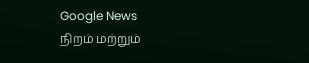Google News
நிறம் மற்றும்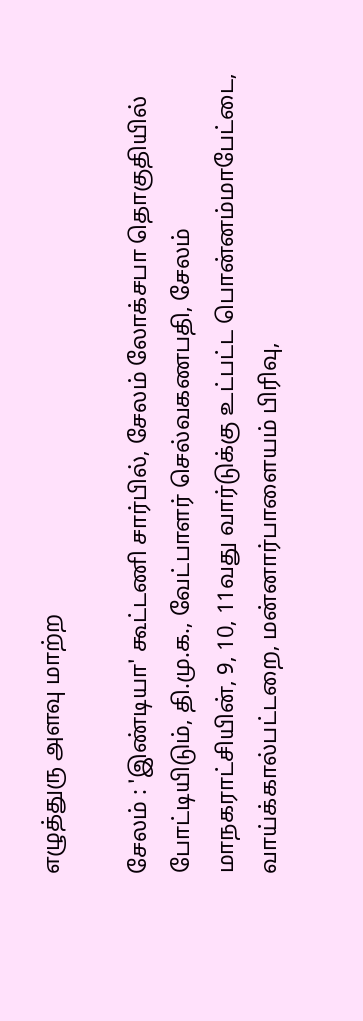எழுத்துரு அளவு மாற்ற

சேலம் : 'இண்டியா' கூட்டணி சார்பில், சேலம் லோக்சபா தொகுதியில் போட்டியிடும், தி.மு.க., வேட்பாளர் செல்வகணபதி, சேலம் மாநகராட்சியின், 9, 10, 11வது வார்டுக்கு உட்பட்ட பொன்னம்மாபேட்டை, வாய்க்கால்பட்டறை, மன்னார்பாளையம் பிரிவு,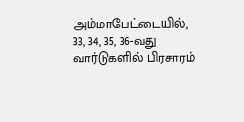அம்மாபேட்டையில், 33, 34, 35, 36-வது வார்டுகளில் பிரசாரம்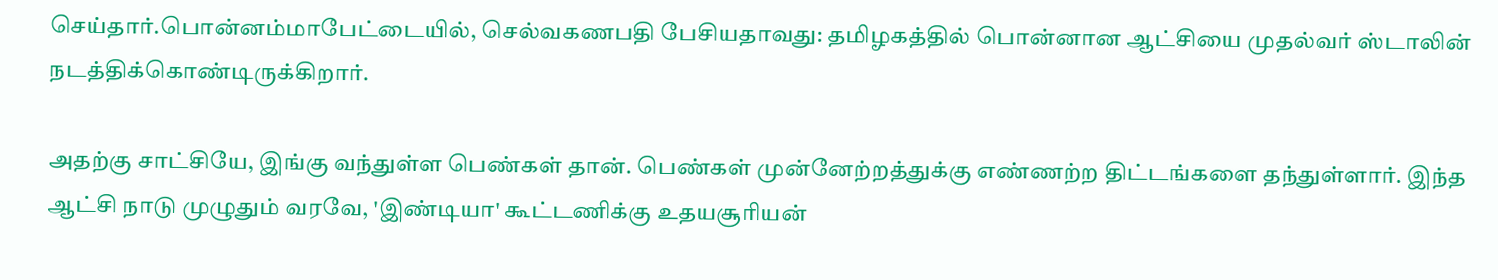செய்தார்.பொன்னம்மாபேட்டையில், செல்வகணபதி பேசியதாவது: தமிழகத்தில் பொன்னான ஆட்சியை முதல்வர் ஸ்டாலின் நடத்திக்கொண்டிருக்கிறார்.

அதற்கு சாட்சியே, இங்கு வந்துள்ள பெண்கள் தான். பெண்கள் முன்னேற்றத்துக்கு எண்ணற்ற திட்டங்களை தந்துள்ளார். இந்த ஆட்சி நாடு முழுதும் வரவே, 'இண்டியா' கூட்டணிக்கு உதயசூரியன்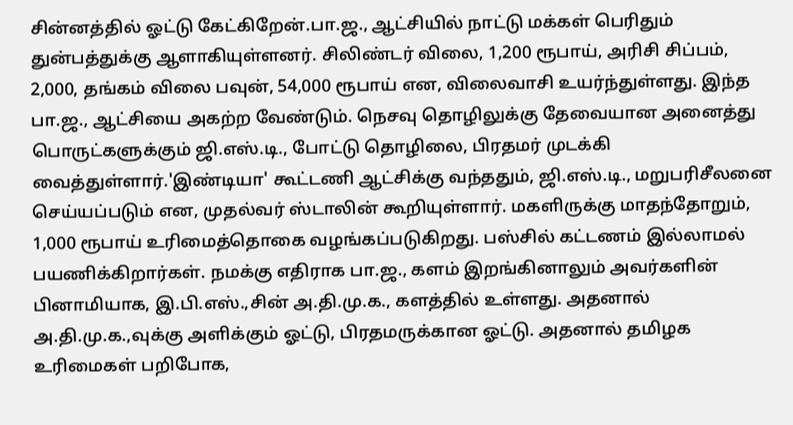சின்னத்தில் ஓட்டு கேட்கிறேன்.பா.ஜ., ஆட்சியில் நாட்டு மக்கள் பெரிதும் துன்பத்துக்கு ஆளாகியுள்ளனர். சிலிண்டர் விலை, 1,200 ரூபாய், அரிசி சிப்பம், 2,000, தங்கம் விலை பவுன், 54,000 ரூபாய் என, விலைவாசி உயர்ந்துள்ளது. இந்த பா.ஜ., ஆட்சியை அகற்ற வேண்டும். நெசவு தொழிலுக்கு தேவையான அனைத்து பொருட்களுக்கும் ஜி.எஸ்.டி., போட்டு தொழிலை, பிரதமர் முடக்கி வைத்துள்ளார்.'இண்டியா' கூட்டணி ஆட்சிக்கு வந்ததும், ஜி.எஸ்.டி., மறுபரிசீலனை செய்யப்படும் என, முதல்வர் ஸ்டாலின் கூறியுள்ளார். மகளிருக்கு மாதந்தோறும், 1,000 ரூபாய் உரிமைத்தொகை வழங்கப்படுகிறது. பஸ்சில் கட்டணம் இல்லாமல் பயணிக்கிறார்கள். நமக்கு எதிராக பா.ஜ., களம் இறங்கினாலும் அவர்களின் பினாமியாக, இ.பி.எஸ்.,சின் அ.தி.மு.க., களத்தில் உள்ளது. அதனால் அ.தி.மு.க.,வுக்கு அளிக்கும் ஓட்டு, பிரதமருக்கான ஓட்டு. அதனால் தமிழக உரிமைகள் பறிபோக,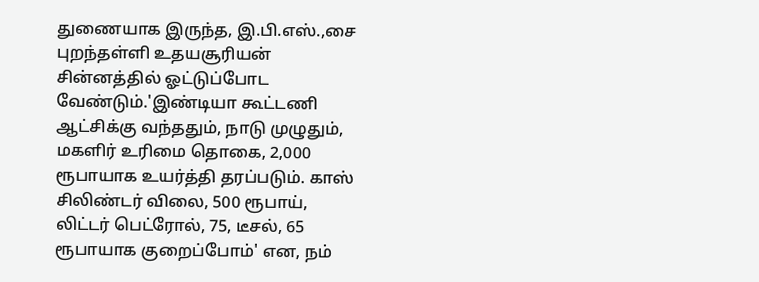துணையாக இருந்த, இ.பி.எஸ்.,சை புறந்தள்ளி உதயசூரியன் சின்னத்தில் ஓட்டுப்போட வேண்டும்.'இண்டியா கூட்டணி ஆட்சிக்கு வந்ததும், நாடு முழுதும், மகளிர் உரிமை தொகை, 2,000 ரூபாயாக உயர்த்தி தரப்படும். காஸ் சிலிண்டர் விலை, 500 ரூபாய், லிட்டர் பெட்ரோல், 75, டீசல், 65 ரூபாயாக குறைப்போம்' என, நம்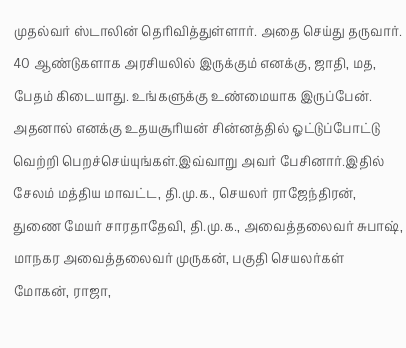முதல்வர் ஸ்டாலின் தெரிவித்துள்ளார். அதை செய்து தருவார். 40 ஆண்டுகளாக அரசியலில் இருக்கும் எனக்கு, ஜாதி, மத, பேதம் கிடையாது. உங்களுக்கு உண்மையாக இருப்பேன். அதனால் எனக்கு உதயசூரியன் சின்னத்தில் ஓட்டுப்போட்டு வெற்றி பெறச்செய்யுங்கள்.இவ்வாறு அவர் பேசினார்.இதில் சேலம் மத்திய மாவட்ட, தி.மு.க., செயலர் ராஜேந்திரன், துணை மேயர் சாரதாதேவி, தி.மு.க., அவைத்தலைவர் சுபாஷ், மாநகர அவைத்தலைவர் முருகன், பகுதி செயலர்கள் மோகன், ராஜா,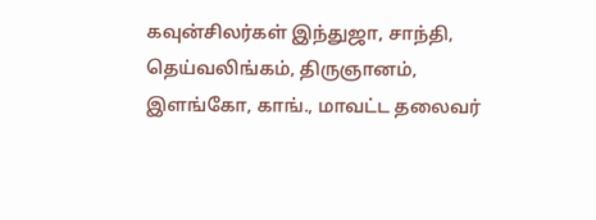கவுன்சிலர்கள் இந்துஜா, சாந்தி, தெய்வலிங்கம், திருஞானம், இளங்கோ, காங்., மாவட்ட தலைவர்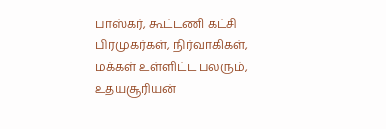பாஸ்கர், கூட்டணி கட்சி பிரமுகர்கள், நிர்வாகிகள், மக்கள் உள்ளிட்ட பலரும், உதயசூரியன்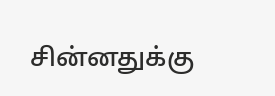சின்னதுக்கு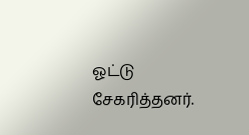ஓட்டு சேகரித்தனர்.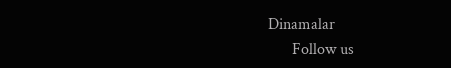Dinamalar
      Follow us